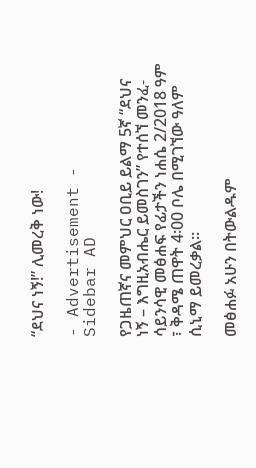“ደህና ነኝ!” ሊመረቅ ነው!

- Advertisement -
Sidebar AD

የጋዜጠኛና መምህር ዐቢይ ይልማ 5ኛ “ደህና ነኝ – እግዚአብሔር ይመስገን” የተሰኘ መንፈ-ሳይንሳዊ መፅሐፍ የፊታችን ነሐሴ 2/2018 ዓም ፣ ቅዳሜ ጠዋት 4፡00 ቦሌ በሚገኘው ዓለም ሲኒማ ይመረቃል፡፡

መፅሐፉ አሁን በትውልዱም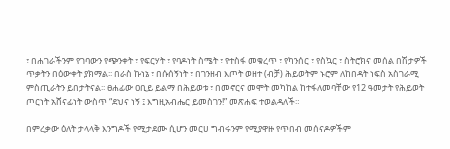፣ በሐገራችንም የገባውን የጭንቀት ፣ የፍርሃት ፣ የባዶነት ስሜት ፣ የተስፋ መቁረጥ ፣ የካንሰር ፣ የስኳር ፣ ስትሮክና መሰል በሽታዎች ጥቃትን በዕውቀት ያክማል፡፡ በራስ ኩነኔ ፣ በሱሰኝነት ፣ በገንዘብ እጦት ወዘተ (ብቻ) ሕይወትም ኑሮም ለከበዳት ነፍስ አስገራሚ ምስጢራትን ይበታትናል፡፡ ፀሐፊው ዐቢይ ይልማ በሕይወቱ ፣ በመኖርና መሞት መካከል ከተፋለመባቸው የ12 ዓመታት የሕይወት ጦርነት አሸናፊነት ውስጥ “ደህና ነኝ ፤ እግዚአብሔር ይመስገን!” መጽሐፍ ተወልዳለች።

በምረቃው ዕለት ታላላቅ እንግዶች የሚታደሙ ሲሆን መርሀ ግብሩንም የሚያዋዙ የጥበብ መሰናዶዎችም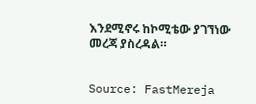እንደሚኖሩ ከኮሚቴው ያገኘነው መረጃ ያስረዳል።


Source: FastMereja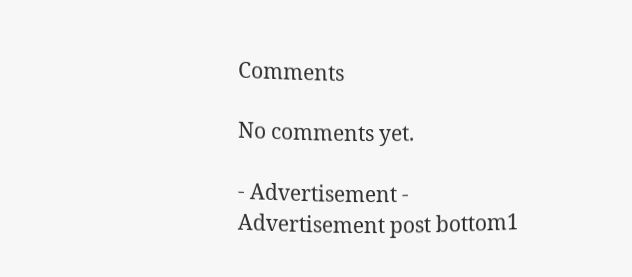Comments

No comments yet.

- Advertisement -
Advertisement post bottom1